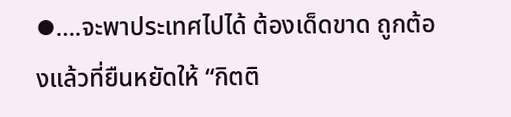⦁….จะพาประเทศไปได้ ต้องเด็ดขาด ถูกต้องแล้วที่ยืนหยัดให้ “กิตติ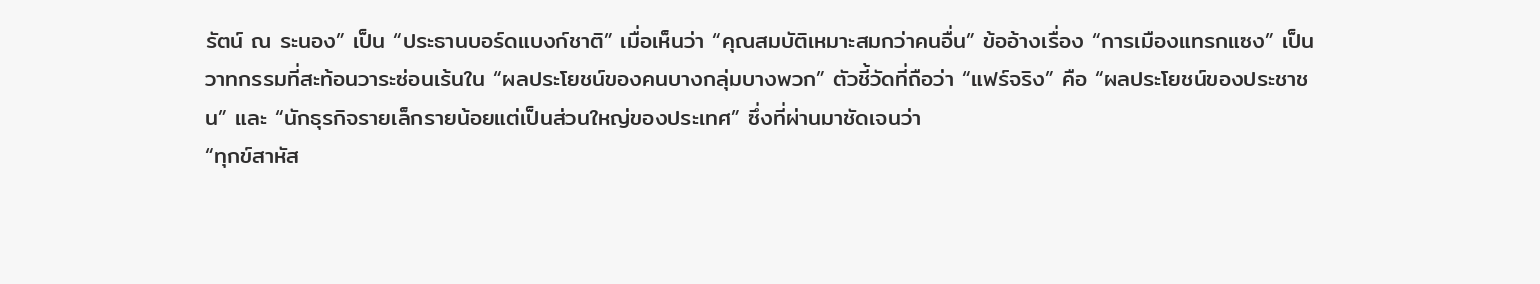รัตน์ ณ ระนอง” เป็น “ประธานบอร์ดแบงก์ชาติ” เมื่อเห็นว่า “คุณสมบัติเหมาะสมกว่าคนอื่น” ข้ออ้างเรื่อง “การเมืองแทรกแซง” เป็นวาทกรรมที่สะท้อนวาระซ่อนเร้นใน “ผลประโยชน์ของคนบางกลุ่มบางพวก” ตัวชี้วัดที่ถือว่า “แฟร์จริง” คือ “ผลประโยชน์ของประชาชน” และ “นักธุรกิจรายเล็กรายน้อยแต่เป็นส่วนใหญ่ของประเทศ” ซึ่งที่ผ่านมาชัดเจนว่า
“ทุกข์สาหัส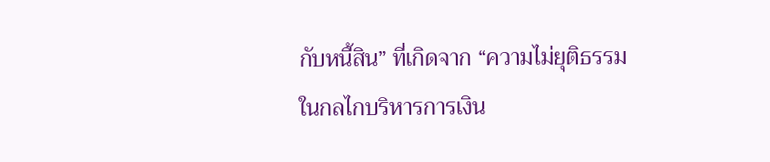กับหนี้สิน” ที่เกิดจาก “ความไม่ยุติธรรมในกลไกบริหารการเงิน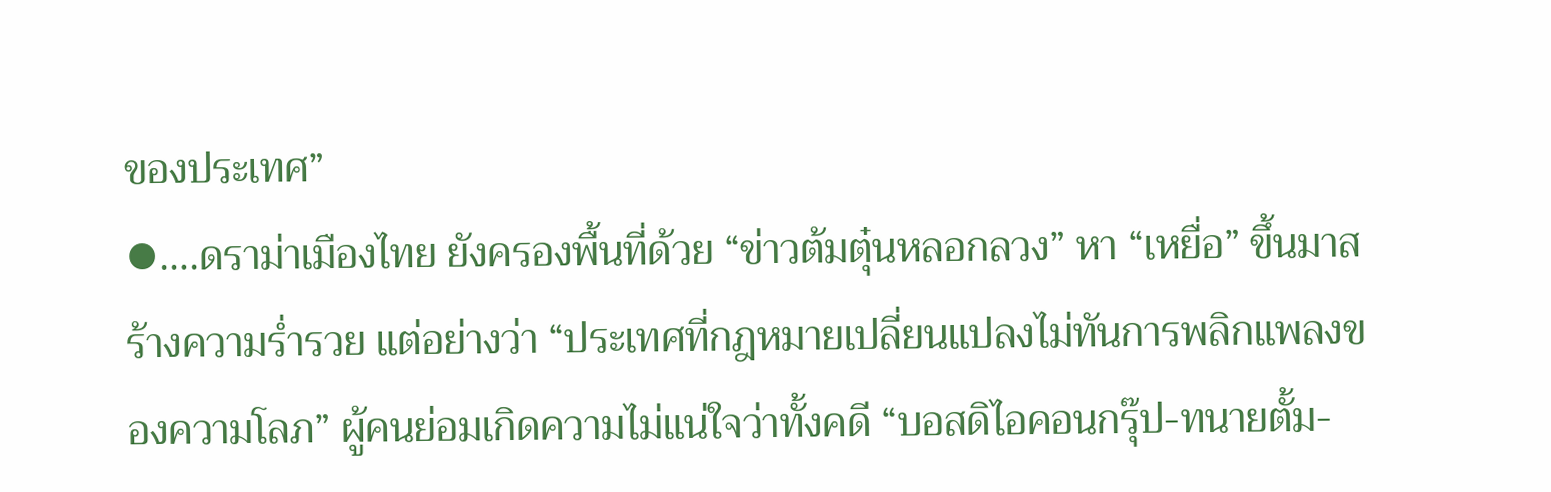ของประเทศ”
⦁….ดราม่าเมืองไทย ยังครองพื้นที่ด้วย “ข่าวต้มตุ๋นหลอกลวง” หา “เหยื่อ” ขึ้นมาสร้างความร่ำรวย แต่อย่างว่า “ประเทศที่กฎหมายเปลี่ยนแปลงไม่ทันการพลิกแพลงของความโลภ” ผู้คนย่อมเกิดความไม่แน่ใจว่าทั้งคดี “บอสดิไอคอนกรุ๊ป-ทนายตั้ม-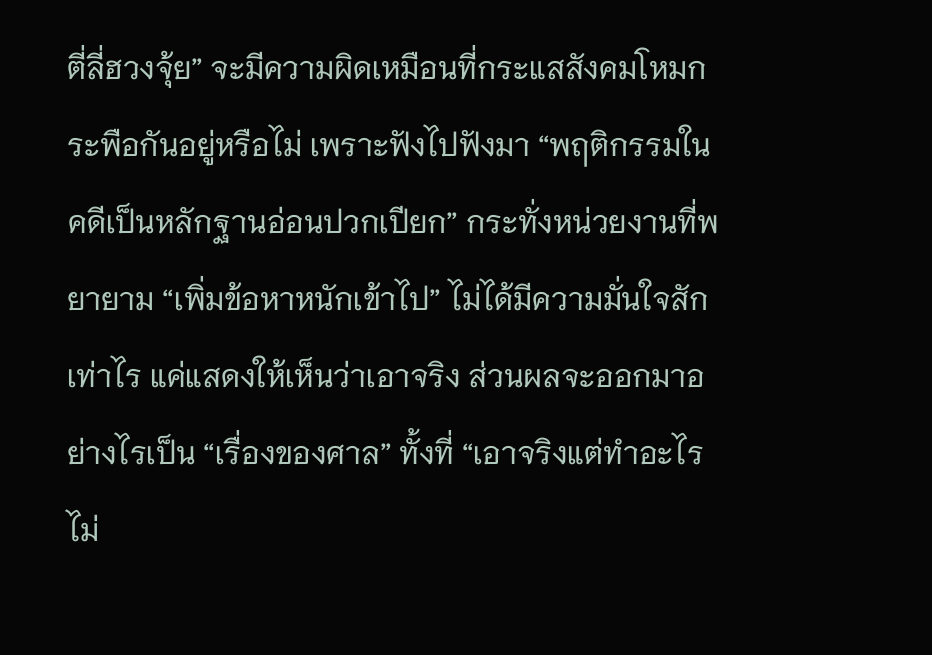ตี่ลี่ฮวงจุ้ย” จะมีความผิดเหมือนที่กระแสสังคมโหมกระพือกันอยู่หรือไม่ เพราะฟังไปฟังมา “พฤติกรรมในคดีเป็นหลักฐานอ่อนปวกเปียก” กระทั่งหน่วยงานที่พยายาม “เพิ่มข้อหาหนักเข้าไป” ไม่ได้มีความมั่นใจสักเท่าไร แค่แสดงให้เห็นว่าเอาจริง ส่วนผลจะออกมาอย่างไรเป็น “เรื่องของศาล” ทั้งที่ “เอาจริงแต่ทำอะไรไม่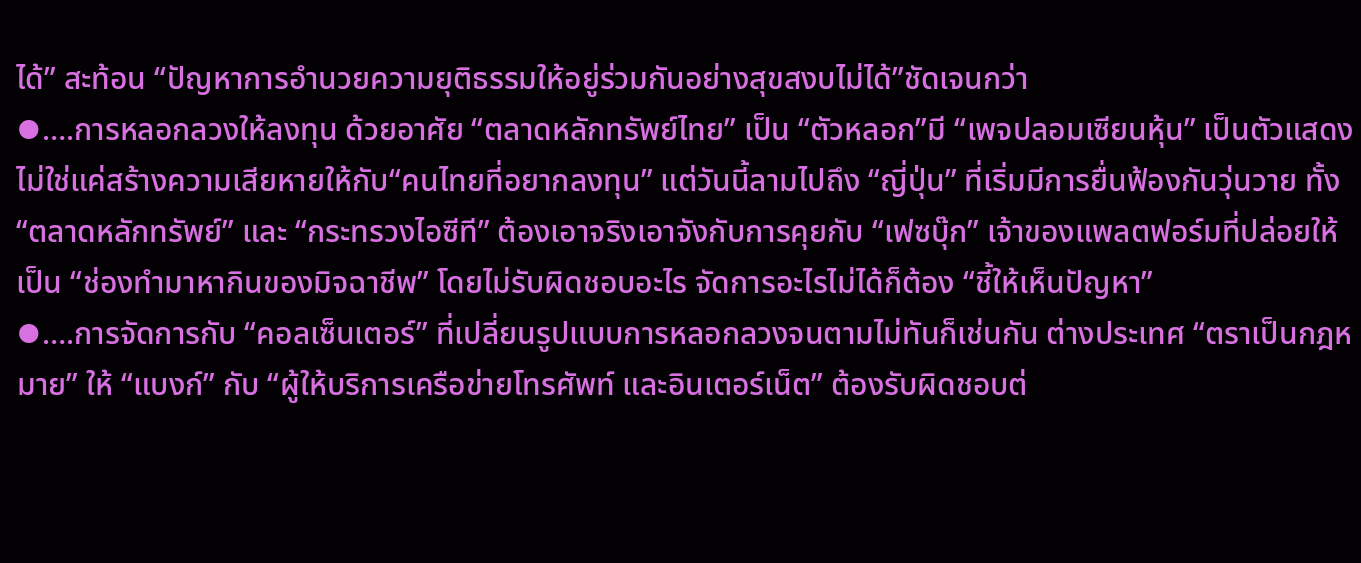ได้” สะท้อน “ปัญหาการอำนวยความยุติธรรมให้อยู่ร่วมกันอย่างสุขสงบไม่ได้”ชัดเจนกว่า
⦁….การหลอกลวงให้ลงทุน ด้วยอาศัย “ตลาดหลักทรัพย์ไทย” เป็น “ตัวหลอก”มี “เพจปลอมเซียนหุ้น” เป็นตัวแสดง ไม่ใช่แค่สร้างความเสียหายให้กับ“คนไทยที่อยากลงทุน” แต่วันนี้ลามไปถึง “ญี่ปุ่น” ที่เริ่มมีการยื่นฟ้องกันวุ่นวาย ทั้ง “ตลาดหลักทรัพย์” และ “กระทรวงไอซีที” ต้องเอาจริงเอาจังกับการคุยกับ “เฟซบุ๊ก” เจ้าของแพลตฟอร์มที่ปล่อยให้เป็น “ช่องทำมาหากินของมิจฉาชีพ” โดยไม่รับผิดชอบอะไร จัดการอะไรไม่ได้ก็ต้อง “ชี้ให้เห็นปัญหา”
⦁….การจัดการกับ “คอลเซ็นเตอร์” ที่เปลี่ยนรูปแบบการหลอกลวงจนตามไม่ทันก็เช่นกัน ต่างประเทศ “ตราเป็นกฎหมาย” ให้ “แบงก์” กับ “ผู้ให้บริการเครือข่ายโทรศัพท์ และอินเตอร์เน็ต” ต้องรับผิดชอบต่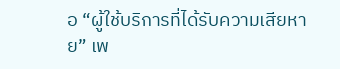อ “ผู้ใช้บริการที่ได้รับความเสียหาย” เพ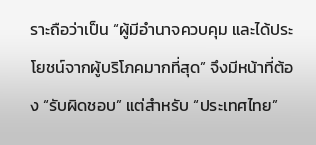ราะถือว่าเป็น “ผู้มีอำนาจควบคุม และได้ประโยชน์จากผู้บริโภคมากที่สุด” จึงมีหน้าที่ต้อง “รับผิดชอบ” แต่สำหรับ “ประเทศไทย”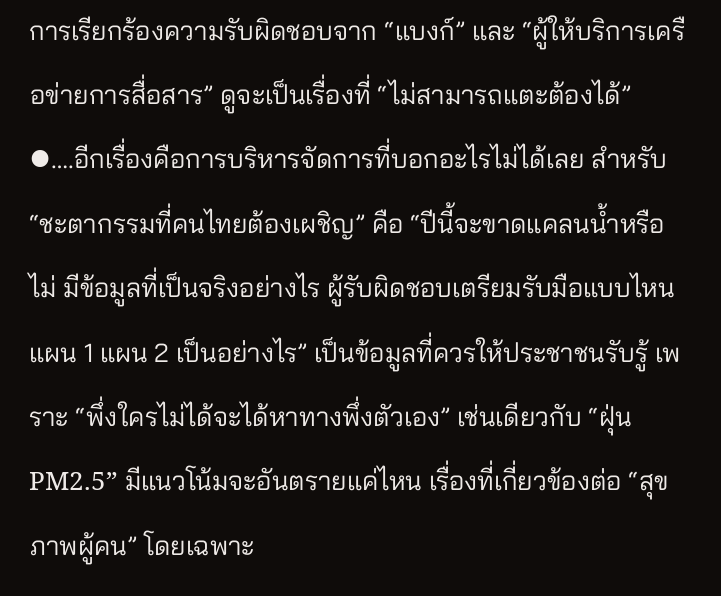การเรียกร้องความรับผิดชอบจาก “แบงก์” และ “ผู้ให้บริการเครือข่ายการสื่อสาร” ดูจะเป็นเรื่องที่ “ไม่สามารถแตะต้องได้”
⦁….อีกเรื่องคือการบริหารจัดการที่บอกอะไรไม่ได้เลย สำหรับ “ชะตากรรมที่คนไทยต้องเผชิญ” คือ “ปีนี้จะขาดแคลนน้ำหรือไม่ มีข้อมูลที่เป็นจริงอย่างไร ผู้รับผิดชอบเตรียมรับมือแบบไหน แผน 1 แผน 2 เป็นอย่างไร” เป็นข้อมูลที่ควรให้ประชาชนรับรู้ เพราะ “พึ่งใครไม่ได้จะได้หาทางพึ่งตัวเอง” เช่นเดียวกับ “ฝุ่น PM2.5” มีแนวโน้มจะอันตรายแค่ไหน เรื่องที่เกี่ยวข้องต่อ “สุขภาพผู้คน” โดยเฉพาะ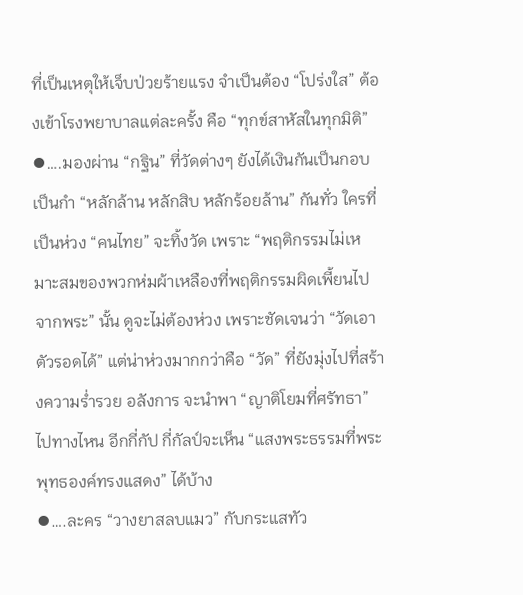ที่เป็นเหตุให้เจ็บป่วยร้ายแรง จำเป็นต้อง “โปร่งใส” ต้องเข้าโรงพยาบาลแต่ละครั้ง คือ “ทุกข์สาหัสในทุกมิติ”
⦁….มองผ่าน “กฐิน” ที่วัดต่างๆ ยังได้เงินกันเป็นกอบเป็นกำ “หลักล้าน หลักสิบ หลักร้อยล้าน” กันทั่ว ใครที่เป็นห่วง “คนไทย” จะทิ้งวัด เพราะ “พฤติกรรมไม่เหมาะสมของพวกห่มผ้าเหลืองที่พฤติกรรมผิดเพี้ยนไป
จากพระ” นั้น ดูจะไม่ต้องห่วง เพราะชัดเจนว่า “วัดเอาตัวรอดได้” แต่น่าห่วงมากกว่าคือ “วัด” ที่ยังมุ่งไปที่สร้างความร่ำรวย อลังการ จะนำพา “ญาติโยมที่ศรัทธา” ไปทางไหน อีกกี่กัป กี่กัลป์จะเห็น “แสงพระธรรมที่พระพุทธองค์ทรงแสดง” ได้บ้าง
⦁….ละคร “วางยาสลบแมว” กับกระแสทัว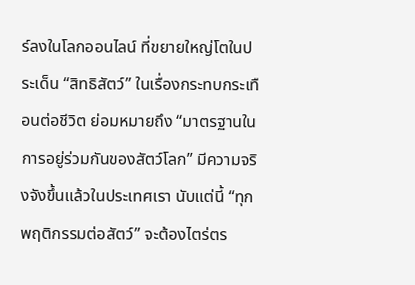ร์ลงในโลกออนไลน์ ที่ขยายใหญ่โตในประเด็น “สิทธิสัตว์” ในเรื่องกระทบกระเทือนต่อชีวิต ย่อมหมายถึง “มาตรฐานในการอยู่ร่วมกันของสัตว์โลก” มีความจริงจังขึ้นแล้วในประเทศเรา นับแต่นี้ “ทุกพฤติกรรมต่อสัตว์” จะต้องไตร่ตร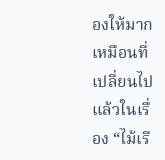องให้มากเหมือนที่เปลี่ยนไปแล้วในเรื่อง “ไม้เรี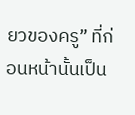ยวของครู” ที่ก่อนหน้านั้นเป็น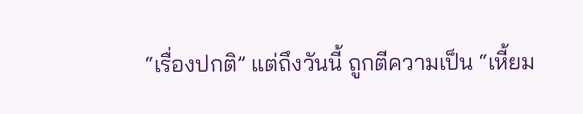“เรื่องปกติ” แต่ถึงวันนี้ ถูกตีความเป็น “เหี้ยม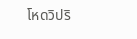โหดวิปริ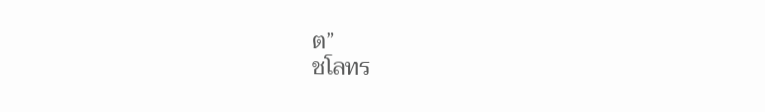ต”
ชโลทร